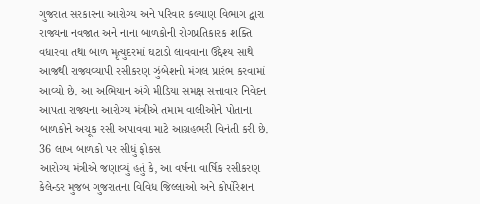ગુજરાત સરકારના આરોગ્ય અને પરિવાર કલ્યાણ વિભાગ દ્વારા રાજ્યના નવજાત અને નાના બાળકોની રોગપ્રતિકારક શક્તિ વધારવા તથા બાળ મૃત્યુદરમાં ઘટાડો લાવવાના ઉદ્દેશ્ય સાથે આજથી રાજ્યવ્યાપી રસીકરણ ઝુંબેશનો મંગલ પ્રારંભ કરવામાં આવ્યો છે. આ અભિયાન અંગે મીડિયા સમક્ષ સત્તાવાર નિવેદન આપતા રાજ્યના આરોગ્ય મંત્રીએ તમામ વાલીઓને પોતાના બાળકોને અચૂક રસી અપાવવા માટે આગ્રહભરી વિનંતી કરી છે.
36 લાખ બાળકો પર સીધું ફોકસ
આરોગ્ય મંત્રીએ જણાવ્યું હતું કે, આ વર્ષના વાર્ષિક રસીકરણ કેલેન્ડર મુજબ ગુજરાતના વિવિધ જિલ્લાઓ અને કોર્પોરેશન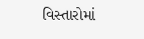વિસ્તારોમાં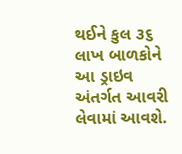થઈને કુલ ૩૬ લાખ બાળકોને આ ડ્રાઇવ અંતર્ગત આવરી લેવામાં આવશે.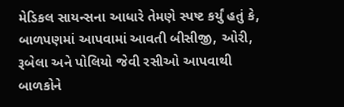મેડિકલ સાયન્સના આધારે તેમણે સ્પષ્ટ કર્યું હતું કે, બાળપણમાં આપવામાં આવતી બીસીજી, ઓરી, રૂબેલા અને પોલિયો જેવી રસીઓ આપવાથી બાળકોને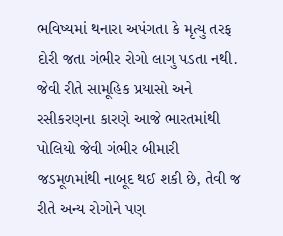ભવિષ્યમાં થનારા અપંગતા કે મૃત્યુ તરફ દોરી જતા ગંભીર રોગો લાગુ પડતા નથી. જેવી રીતે સામૂહિક પ્રયાસો અને રસીકરણના કારણે આજે ભારતમાંથી પોલિયો જેવી ગંભીર બીમારી જડમૂળમાંથી નાબૂદ થઈ શકી છે, તેવી જ રીતે અન્ય રોગોને પણ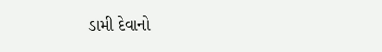ડામી દેવાનો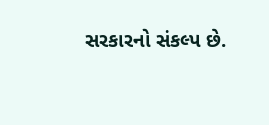સરકારનો સંકલ્પ છે.